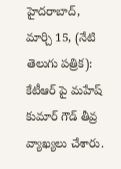హైదరాబాద్, మార్చి 15, (నేటి తెలుగు పత్రిక): కేటీఆర్ పై మహేష్ కుమార్ గౌడ్ తీవ్ర వ్యాఖ్యలు చేశారు.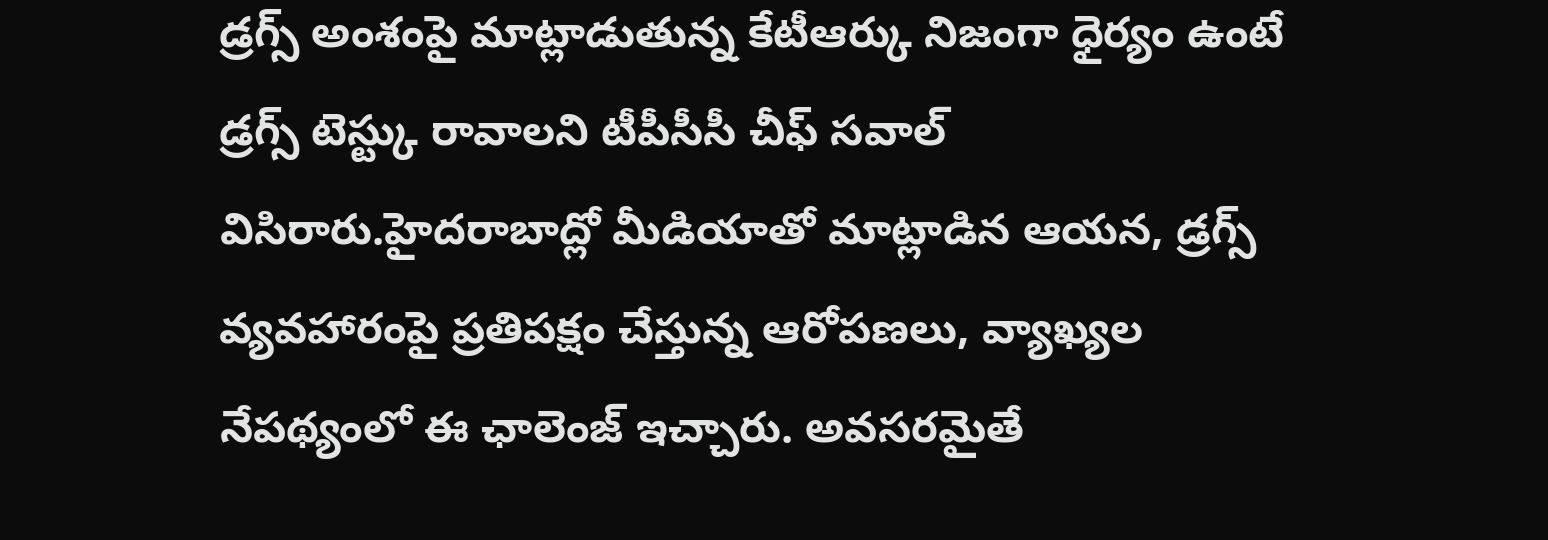డ్రగ్స్ అంశంపై మాట్లాడుతున్న కేటీఆర్కు నిజంగా ధైర్యం ఉంటే డ్రగ్స్ టెస్ట్కు రావాలని టీపీసీసీ చీఫ్ సవాల్ విసిరారు.హైదరాబాద్లో మీడియాతో మాట్లాడిన ఆయన, డ్రగ్స్ వ్యవహారంపై ప్రతిపక్షం చేస్తున్న ఆరోపణలు, వ్యాఖ్యల నేపథ్యంలో ఈ ఛాలెంజ్ ఇచ్చారు. అవసరమైతే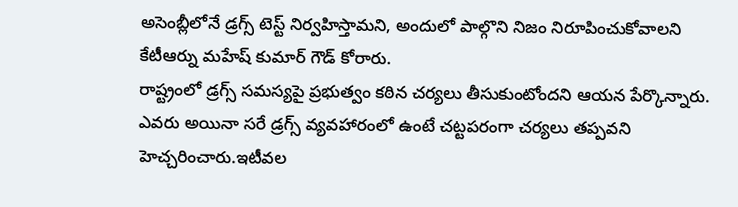అసెంబ్లీలోనే డ్రగ్స్ టెస్ట్ నిర్వహిస్తామని, అందులో పాల్గొని నిజం నిరూపించుకోవాలని కేటీఆర్ను మహేష్ కుమార్ గౌడ్ కోరారు.
రాష్ట్రంలో డ్రగ్స్ సమస్యపై ప్రభుత్వం కఠిన చర్యలు తీసుకుంటోందని ఆయన పేర్కొన్నారు. ఎవరు అయినా సరే డ్రగ్స్ వ్యవహారంలో ఉంటే చట్టపరంగా చర్యలు తప్పవని హెచ్చరించారు.ఇటీవల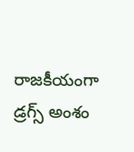రాజకీయంగా డ్రగ్స్ అంశం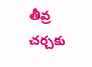తీవ్ర చర్చకు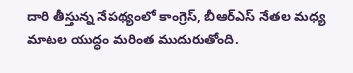దారి తీస్తున్న నేపథ్యంలో కాంగ్రెస్, బీఆర్ఎస్ నేతల మధ్య మాటల యుద్ధం మరింత ముదురుతోంది.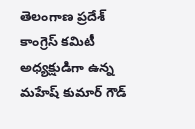తెలంగాణ ప్రదేశ్ కాంగ్రెస్ కమిటీ అధ్యక్షుడిగా ఉన్న మహేష్ కుమార్ గౌడ్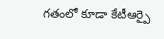గతంలో కూడా కేటీఆర్పై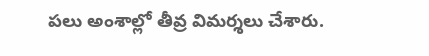పలు అంశాల్లో తీవ్ర విమర్శలు చేశారు.